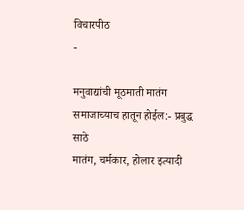विचारपीठ
-

मनुवाद्यांची मूठमाती मातंग समाजाच्याच हातून होईल:- प्रबुद्ध साठे
मातंग, चर्मकार, होलार इत्यादी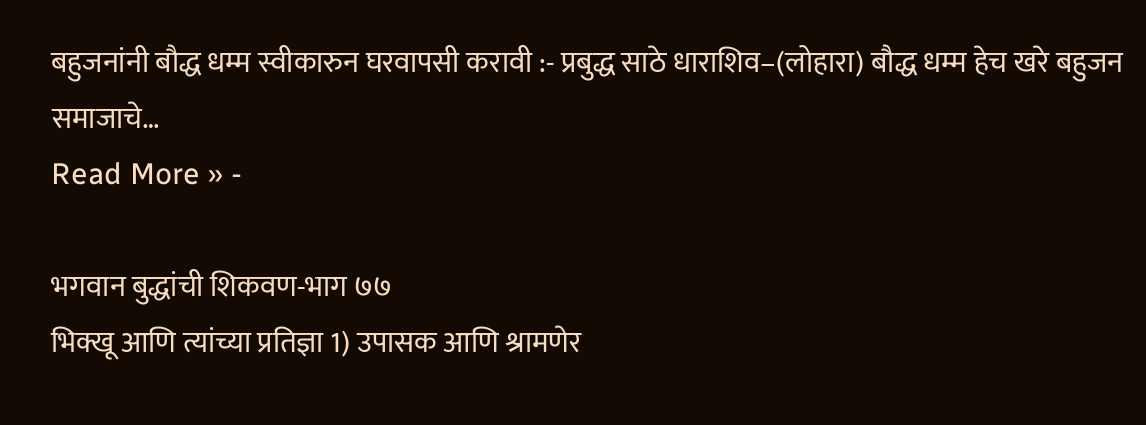बहुजनांनी बौद्ध धम्म स्वीकारुन घरवापसी करावी :- प्रबुद्ध साठे धाराशिव–(लोहारा) बौद्ध धम्म हेच खरे बहुजन समाजाचे…
Read More » -

भगवान बुद्धांची शिकवण-भाग ७७
भिक्खू आणि त्यांच्या प्रतिज्ञा 1) उपासक आणि श्रामणेर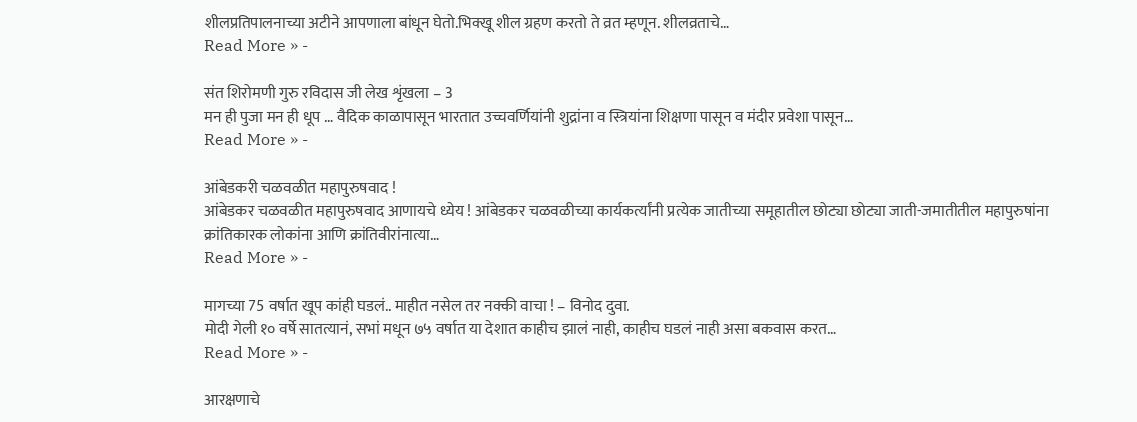शीलप्रतिपालनाच्या अटीने आपणाला बांधून घेतो.भिक्खू शील ग्रहण करतो ते व्रत म्हणून. शीलव्रताचे…
Read More » -

संत शिरोमणी गुरु रविदास जी लेख शृंखला – 3
मन ही पुजा मन ही धूप … वैदिक काळापासून भारतात उच्चवर्णियांनी शुद्रांना व स्त्रियांना शिक्षणा पासून व मंदीर प्रवेशा पासून…
Read More » -

आंबेडकरी चळवळीत महापुरुषवाद !
आंबेडकर चळवळीत महापुरुषवाद आणायचे ध्येय ! आंबेडकर चळवळीच्या कार्यकर्त्यांनी प्रत्येक जातीच्या समूहातील छोट्या छोट्या जाती-जमातीतील महापुरुषांना क्रांतिकारक लोकांना आणि क्रांतिवीरांनात्या…
Read More » -

मागच्या 75 वर्षात खूप कांही घडलं.. माहीत नसेल तर नक्की वाचा ! – विनोद दुवा.
मोदी गेली १० वर्षे सातत्यानं, सभां मधून ७५ वर्षात या देशात काहीच झालं नाही, काहीच घडलं नाही असा बकवास करत…
Read More » -

आरक्षणाचे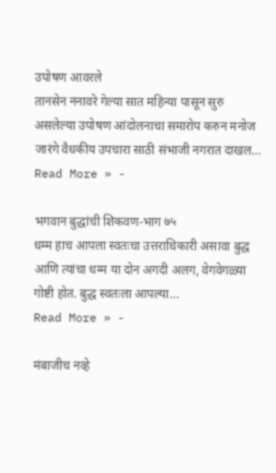उपोषण आवरले
तानसेन ननावरे गेल्या सात महिन्या पासून सुरु असलेल्या उपोषण आंदोलनाचा समारोप करुन मनोज जारंगे वैधकीय उपचारा साठी संभाजी नगरात दाखल…
Read More » -

भगवान बुद्धांची शिकवण-भाग ७५
धम्म हाच आपला स्वतःचा उत्तराधिकारी असावा बुद्ध आणि त्यांचा धम्म या दोन अगदी अलग, वेगवेगळ्या गोष्टी होत. बुद्ध स्वतःला आपल्या…
Read More » -

मंबाजीच नव्हे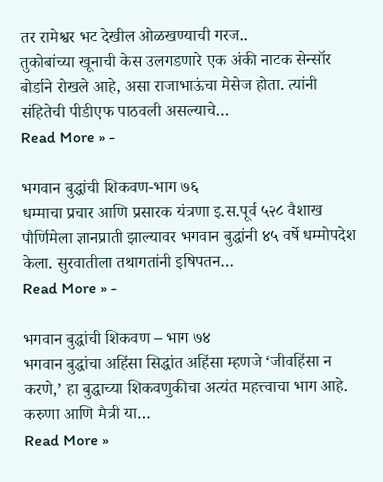तर रामेश्वर भट देखील ओळखण्याची गरज..
तुकोबांच्या खूनाची केस उलगडणारे एक अंकी नाटक सेन्सॉर बोर्डाने रोखले आहे, असा राजाभाऊंचा मेसेज होता. त्यांनी संहितेची पीडीएफ पाठवली असल्याचे…
Read More » -

भगवान बुद्धांची शिकवण-भाग ७६
धम्माचा प्रचार आणि प्रसारक यंत्रणा इ.स.पूर्व ५२८ वैशाख पौर्णिमेला ज्ञानप्राती झाल्यावर भगवान बुद्धांनी ४५ वर्षे धम्मोपदेश केला. सुरवातीला तथागतांनी इषिपतन…
Read More » -

भगवान बुद्धांची शिकवण – भाग ७४
भगवान बुद्धांचा अहिंसा सिद्धांत अहिंसा म्हणजे ‘जीवहिंसा न करणे,’ हा बुद्धाच्या शिकवणुकीचा अत्यंत महत्त्वाचा भाग आहे. करुणा आणि मैत्री या…
Read More »